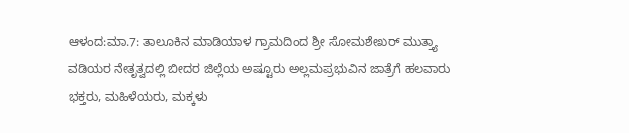ಆಳಂದ:ಮಾ.7: ತಾಲೂಕಿನ ಮಾಡಿಯಾಳ ಗ್ರಾಮದಿಂದ ಶ್ರೀ ಸೋಮಶೇಖರ್ ಮುತ್ತ್ಯಾ ವಡಿಯರ ನೇತೃತ್ವದಲ್ಲಿ ಬೀದರ ಜಿಲ್ಲೆಯ ಅಷ್ಟೂರು ಅಲ್ಲಮಪ್ರಭುವಿನ ಜಾತ್ರೆಗೆ ಹಲವಾರು ಭಕ್ತರು, ಮಹಿಳೆಯರು, ಮಕ್ಕಳು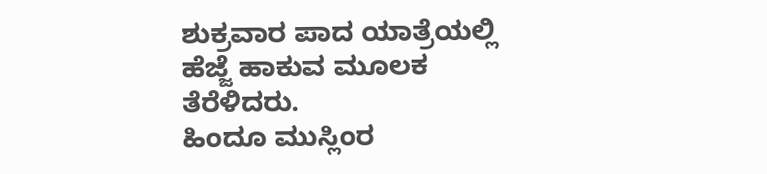ಶುಕ್ರವಾರ ಪಾದ ಯಾತ್ರೆಯಲ್ಲಿ ಹೆಜ್ಜೆ ಹಾಕುವ ಮೂಲಕ ತೆರೆಳಿದರು.
ಹಿಂದೂ ಮುಸ್ಲಿಂರ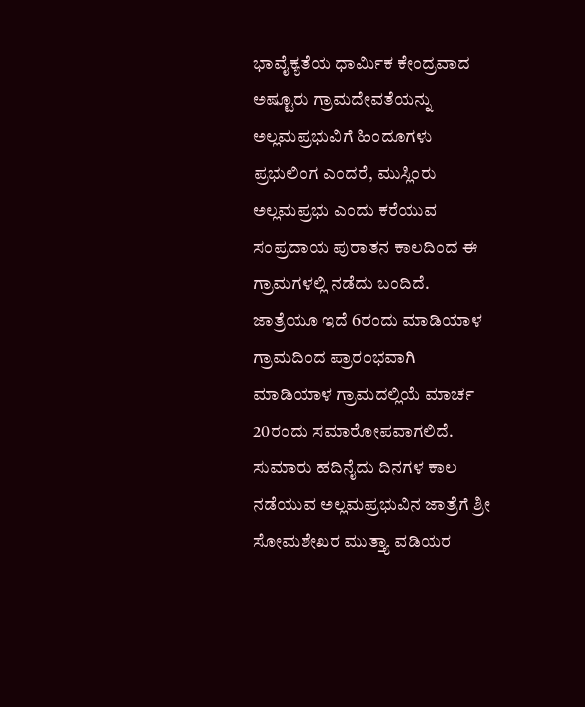ಭಾವೈಕ್ಯತೆಯ ಧಾರ್ಮಿಕ ಕೇಂದ್ರವಾದ ಅಷ್ಟೂರು ಗ್ರಾಮದೇವತೆಯನ್ನು ಅಲ್ಲಮಪ್ರಭುವಿಗೆ ಹಿಂದೂಗಳು ಪ್ರಭುಲಿಂಗ ಎಂದರೆ, ಮುಸ್ಲಿಂರು ಅಲ್ಲಮಪ್ರಭು ಎಂದು ಕರೆಯುವ ಸಂಪ್ರದಾಯ ಪುರಾತನ ಕಾಲದಿಂದ ಈ ಗ್ರಾಮಗಳಲ್ಲಿ ನಡೆದು ಬಂದಿದೆ.
ಜಾತ್ರೆಯೂ ಇದೆ 6ರಂದು ಮಾಡಿಯಾಳ ಗ್ರಾಮದಿಂದ ಪ್ರಾರಂಭವಾಗಿ ಮಾಡಿಯಾಳ ಗ್ರಾಮದಲ್ಲಿಯೆ ಮಾರ್ಚ 20ರಂದು ಸಮಾರೋಪವಾಗಲಿದೆ. ಸುಮಾರು ಹದಿನೈದು ದಿನಗಳ ಕಾಲ ನಡೆಯುವ ಅಲ್ಲಮಪ್ರಭುವಿನ ಜಾತ್ರೆಗೆ ಶ್ರೀ ಸೋಮಶೇಖರ ಮುತ್ತ್ಯಾ ವಡಿಯರ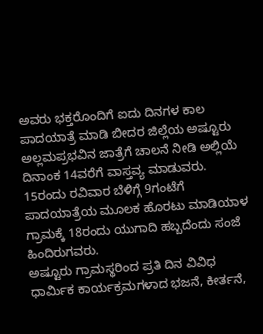ಅವರು ಭಕ್ತರೊಂದಿಗೆ ಐದು ದಿನಗಳ ಕಾಲ ಪಾದಯಾತ್ರೆ ಮಾಡಿ ಬೀದರ ಜಿಲ್ಲೆಯ ಅಷ್ಟೂರು ಅಲ್ಲಮಪ್ರಭವಿನ ಜಾತ್ರೆಗೆ ಚಾಲನೆ ನೀಡಿ ಅಲ್ಲಿಯೆ ದಿನಾಂಕ 14ವರೆಗೆ ವಾಸ್ತವ್ಯ ಮಾಡುವರು. 15ರಂದು ರವಿವಾರ ಬೆಳಿಗ್ಗೆ 9ಗಂಟೆಗೆ ಪಾದಯಾತ್ರೆಯ ಮೂಲಕ ಹೊರಟು ಮಾಡಿಯಾಳ ಗ್ರಾಮಕ್ಕೆ 18ರಂದು ಯುಗಾದಿ ಹಬ್ಬದೆಂದು ಸಂಜೆ ಹಿಂದಿರುಗವರು.
ಅಷ್ಟೂರು ಗ್ರಾಮಸ್ಥರಿಂದ ಪ್ರತಿ ದಿನ ವಿವಿಧ ಧಾರ್ಮಿಕ ಕಾರ್ಯಕ್ರಮಗಳಾದ ಭಜನೆ, ಕೀರ್ತನೆ,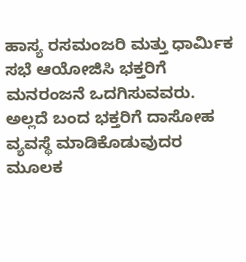ಹಾಸ್ಯ ರಸಮಂಜರಿ ಮತ್ತು ಧಾರ್ಮಿಕ ಸಭೆ ಆಯೋಜಿಸಿ ಭಕ್ತರಿಗೆ ಮನರಂಜನೆ ಒದಗಿಸುವವರು. ಅಲ್ಲದೆ ಬಂದ ಭಕ್ತರಿಗೆ ದಾಸೋಹ ವ್ಯವಸ್ಥೆ ಮಾಡಿಕೊಡುವುದರ ಮೂಲಕ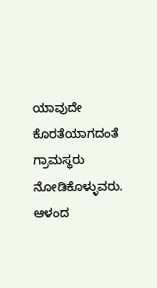ಯಾವುದೇ ಕೊರತೆಯಾಗದಂತೆ ಗ್ರಾಮಸ್ಥರು ನೋಡಿಕೊಳ್ಳುವರು.
ಆಳಂದ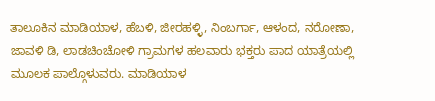ತಾಲೂಕಿನ ಮಾಡಿಯಾಳ, ಹೆಬಳಿ, ಜೀರಹಳ್ಳಿ, ನಿಂಬರ್ಗಾ, ಆಳಂದ, ನರೋಣಾ, ಜಾವಳಿ ಡಿ, ಲಾಡಚಿಂಚೋಳಿ ಗ್ರಾಮಗಳ ಹಲವಾರು ಭಕ್ತರು ಪಾದ ಯಾತ್ರೆಯಲ್ಲಿ ಮೂಲಕ ಪಾಲ್ಗೊಳುವರು. ಮಾಡಿಯಾಳ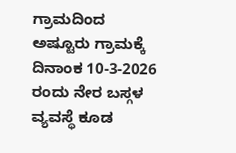ಗ್ರಾಮದಿಂದ ಅಷ್ಟೂರು ಗ್ರಾಮಕ್ಕೆ ದಿನಾಂಕ 10-3-2026 ರಂದು ನೇರ ಬಸ್ಗಳ ವ್ಯವಸ್ಥೆ ಕೂಡ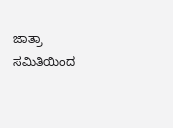ಜಾತ್ರಾ ಸಮಿತಿಯಿಂದ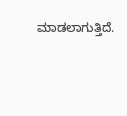ಮಾಡಲಾಗುತ್ತಿದೆ.